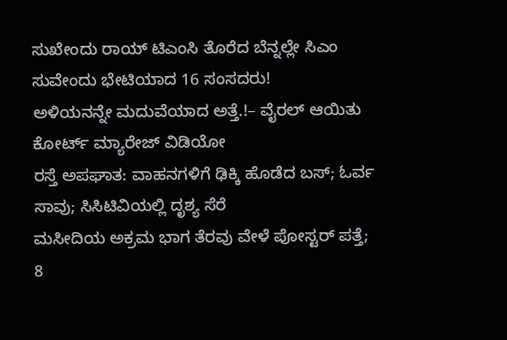ಸುಖೇಂದು ರಾಯ್ ಟಿಎಂಸಿ ತೊರೆದ ಬೆನ್ನಲ್ಲೇ ಸಿಎಂ ಸುವೇಂದು ಭೇಟಿಯಾದ 16 ಸಂಸದರು!
ಅಳಿಯನನ್ನೇ ಮದುವೆಯಾದ ಅತ್ತೆ.!– ವೈರಲ್ ಆಯಿತು ಕೋರ್ಟ್ ಮ್ಯಾರೇಜ್ ವಿಡಿಯೋ
ರಸ್ತೆ ಅಪಘಾತ: ವಾಹನಗಳಿಗೆ ಢಿಕ್ಕಿ ಹೊಡೆದ ಬಸ್; ಓರ್ವ ಸಾವು; ಸಿಸಿಟಿವಿಯಲ್ಲಿ ದೃಶ್ಯ ಸೆರೆ
ಮಸೀದಿಯ ಅಕ್ರಮ ಭಾಗ ತೆರವು ವೇಳೆ ಪೋಸ್ಟರ್ ಪತ್ತೆ; 8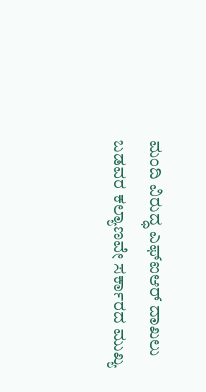ಮಂದಿ ವಿರುದ್ಧ ಎಫ್ಐಆರ್ ದಾಖಲು
ಬಡವರ ಕಲ್ಯಾಣವೇ ಸರ್ಕಾರದ ಮುಖ್ಯ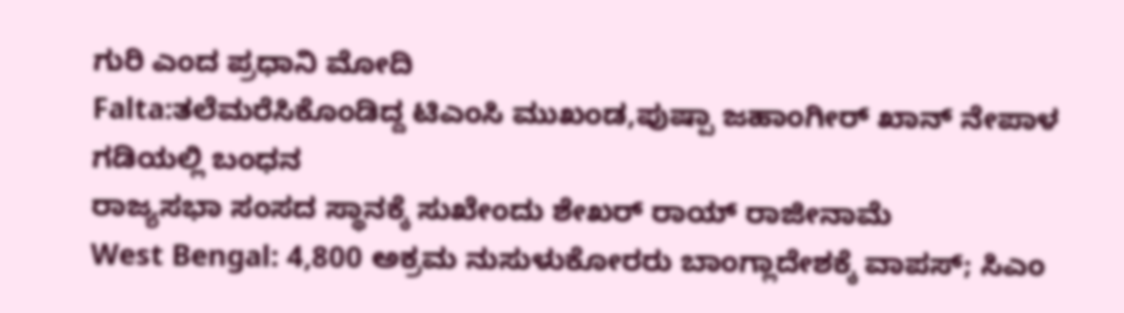ಗುರಿ ಎಂದ ಪ್ರಧಾನಿ ಮೋದಿ
Falta:ತಲೆಮರೆಸಿಕೊಂಡಿದ್ದ ಟಿಎಂಸಿ ಮುಖಂಡ,ಪುಷ್ಪಾ ಜಹಾಂಗೀರ್ ಖಾನ್ ನೇಪಾಳ ಗಡಿಯಲ್ಲಿ ಬಂಧನ
ರಾಜ್ಯಸಭಾ ಸಂಸದ ಸ್ಥಾನಕ್ಕೆ ಸುಖೇಂದು ಶೇಖರ್ ರಾಯ್ ರಾಜೀನಾಮೆ
West Bengal: 4,800 ಅಕ್ರಮ ನುಸುಳುಕೋರರು ಬಾಂಗ್ಲಾದೇಶಕ್ಕೆ ವಾಪಸ್; ಸಿಎಂ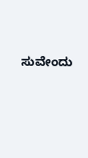ಸುವೇಂದು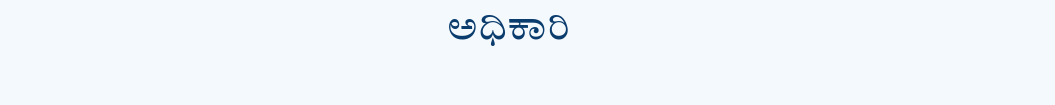ಅಧಿಕಾರಿ